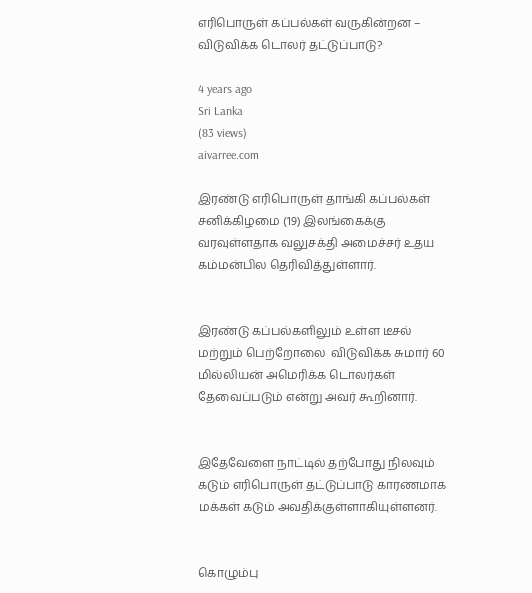எரிபொருள் கப்பல்கள் வருகின்றன – விடுவிக்க டொலர் தட்டுப்பாடு?

4 years ago
Sri Lanka
(83 views)
aivarree.com

இரண்டு எரிபொருள் தாங்கி கப்பல்கள் சனிக்கிழமை (19) இலங்கைக்கு வரவுள்ளதாக வலுசக்தி அமைச்சர் உதய கம்மன்பில தெரிவித்துள்ளார்.


இரண்டு கப்பல்களிலும் உள்ள டீசல் மற்றும் பெற்றோலை  விடுவிக்க சுமார் 60 மில்லியன் அமெரிக்க டொலர்கள் தேவைப்படும் என்று அவர் கூறினார்.


இதேவேளை நாட்டில் தற்போது நிலவும் கடும் எரிபொருள் தட்டுப்பாடு காரணமாக மக்கள் கடும் அவதிக்குள்ளாகியுள்ளனர்.


கொழும்பு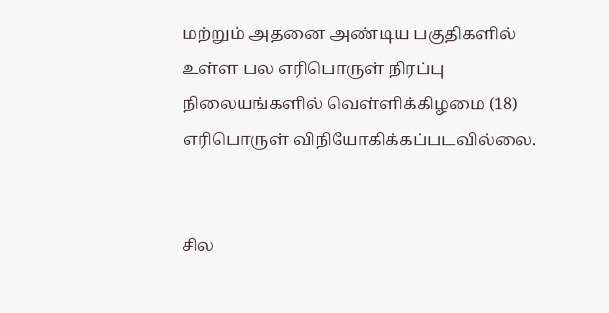மற்றும் அதனை அண்டிய பகுதிகளில் உள்ள பல எரிபொருள் நிரப்பு நிலையங்களில் வெள்ளிக்கிழமை (18) எரிபொருள் விநியோகிக்கப்படவில்லை.


சில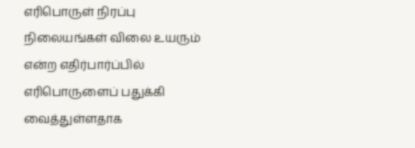எரிபொருள் நிரப்பு நிலையங்கள் விலை உயரும் என்ற எதிர்பார்ப்பில் எரிபொருளைப் பதுக்கி வைத்துள்ளதாக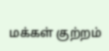மக்கள் குற்றம்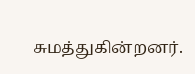சுமத்துகின்றனர்.